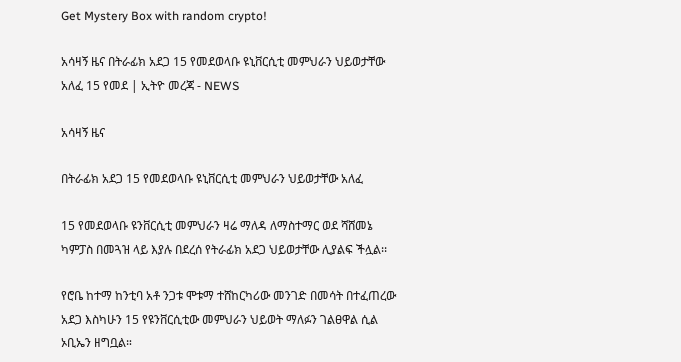Get Mystery Box with random crypto!

አሳዛኝ ዜና በትራፊክ አደጋ 15 የመደወላቡ ዩኒቨርሲቲ መምህራን ህይወታቸው አለፈ 15 የመደ | ኢትዮ መረጃ - NEWS

አሳዛኝ ዜና

በትራፊክ አደጋ 15 የመደወላቡ ዩኒቨርሲቲ መምህራን ህይወታቸው አለፈ

15 የመደወላቡ ዩንቨርሲቲ መምህራን ዛሬ ማለዳ ለማስተማር ወደ ሻሸመኔ ካምፓስ በመጓዝ ላይ እያሉ በደረሰ የትራፊክ አደጋ ህይወታቸው ሊያልፍ ችሏል፡፡

የሮቤ ከተማ ከንቲባ አቶ ንጋቱ ሞቱማ ተሸከርካሪው መንገድ በመሳት በተፈጠረው አደጋ እስካሁን 15 የዩንቨርሲቲው መምህራን ህይወት ማለፉን ገልፀዋል ሲል ኦቢኤን ዘግቧል።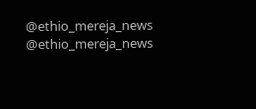@ethio_mereja_news
@ethio_mereja_news